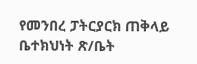የመንበረ ፓትርያርክ ጠቅላይ ቤተክህነት ጽ/ቤት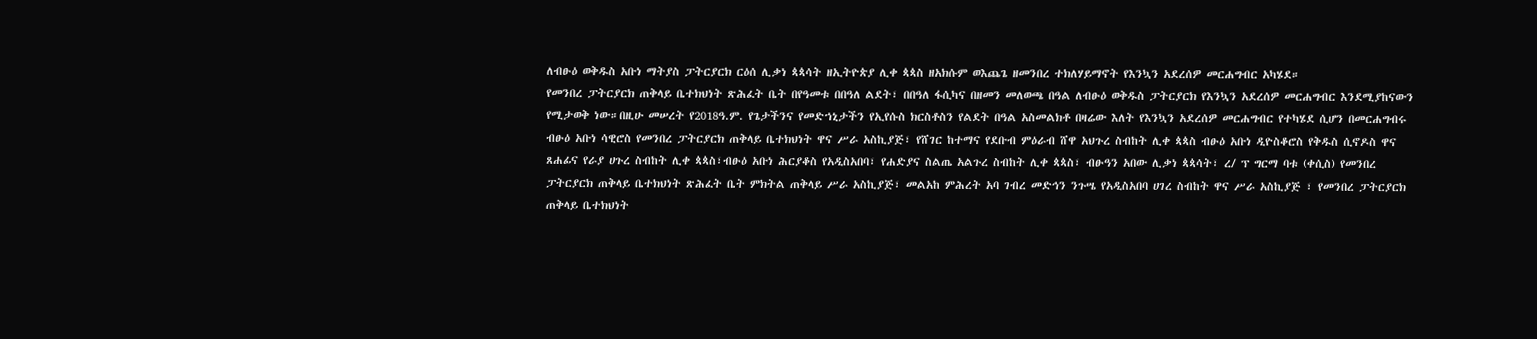ለብፁዕ ወቅዱስ አቡነ ማትያስ ፓትርያርክ ርዕሰ ሊቃነ ጳጳሳት ዘኢትዮጵያ ሊቀ ጳጳስ ዘአክሱም ወእጨጌ ዘመንበረ ተክለሃይማኖት የእንኳን አደረሰዎ መርሐግብር አካሄደ።
የመንበረ ፓትርያርክ ጠቅላይ ቤተክህነት ጽሕፈት ቤት በየዓመቱ በበዓለ ልደት፣ በበዓለ ፋሲካና በዘመን መለወጫ በዓል ለብፁዕ ወቅዱስ ፓትርያርክ የእንኳን አደረሰዎ መርሐግብር እንደሚያከናውን የሚታወቅ ነው።በዚሁ መሠረት የ2018ዓ.ም. የጌታችንና የመድኀኒታችን የኢየሱስ ክርስቶስን የልደት በዓል አስመልክቶ በዛሬው እለት የእንኳን አደረሰዎ መርሐግብር የተካሄደ ሲሆን በመርሐግብሩ ብፁዕ አቡነ ሳዊሮስ የመንበረ ፓትርያርክ ጠቅላይ ቤተክህነት ዋና ሥራ አስኪያጅ፣ የሸገር ከተማና የደቡብ ምዕራብ ሸዋ አህጉረ ስብከት ሊቀ ጳጳስ ብፁዕ አቡነ ዲዮስቆሮስ የቅዱስ ሲኖዶስ ዋና ጸሐፊና የራያ ሀጉረ ስብከት ሊቀ ጳጳስ፣ብፁዕ አቡነ ሕርያቆስ የአዲስአበባ፣ የሐድያና ስልጤ አልጉረ ስብከት ሊቀ ጳጳስ፣ ብፁዓን አበው ሊቃነ ጳጳሳት፣ ረ/ ፕ ግርማ ባቱ (ቀሲስ) የመንበረ ፓትርያርክ ጠቅላይ ቤተክህነት ጽሕፈት ቤት ምክትል ጠቅላይ ሥራ አስኪያጅ፣ መልአከ ምሕረት አባ ገብረ መድኅን ንጉሤ የአዲስአበባ ሀገረ ስብከት ዋና ሥራ አስኪያጅ ፣ የመንበረ ፓትርያርክ ጠቅላይ ቤተክህነት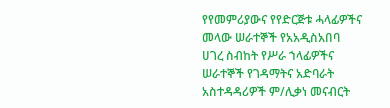የየመምሪያውና የየድርጅቱ ሓላፊዎችና መላው ሠራተኞች የአአዲስአበባ ሀገረ ስብከት የሥራ ኀላፊዎችና ሠራተኞች የገዳማትና አድባራት አስተዳዳሪዎች ም/ሊቃነ መናብርት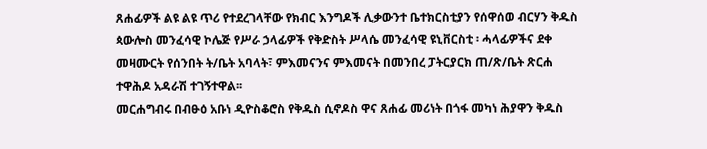ጸሐፊዎች ልዩ ልዩ ጥሪ የተደረገላቸው የክብር እንግዶች ሊቃውንተ ቤተክርስቲያን የሰዋሰወ ብርሃን ቅዱስ ጳውሎስ መንፈሳዊ ኮሌጅ የሥራ ኃላፊዎች የቅድስት ሥላሴ መንፈሳዊ ዩኒቨርስቲ ፡ ሓላፊዎችና ደቀ መዛሙርት የሰንበት ት/ቤት አባላት፣ ምእመናንና ምእመናት በመንበረ ፓትርያርክ ጠ/ጽ/ቤት ጽርሐ ተዋሕዶ አዳራሽ ተገኝተዋል፡፡
መርሐግብሩ በብፁዕ አቡነ ዲዮስቆሮስ የቅዱስ ሲኖዶስ ዋና ጸሐፊ መሪነት በጎፋ መካነ ሕያዋን ቅዱስ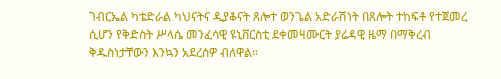ገብርኤል ካቴድራል ካህናትና ዲያቆናት ጸሎተ ወንጌል አድራሽነት በጸሎት ተከፍቶ የተጀመረ ሲሆን የቅድስት ሥላሴ መንፈሳዊ ዩኒቨርስቲ ደቀመዛሙርት ያሬዳዊ ዜማ በማቅረብ ቅዱስነታቸውን እንኳን አደረሰዎ ብለዋል።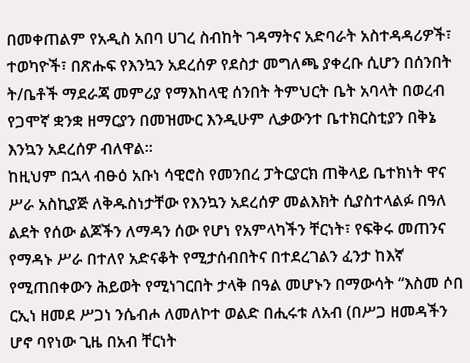በመቀጠልም የአዲስ አበባ ሀገረ ስብከት ገዳማትና አድባራት አስተዳዳሪዎች፣ ተወካዮች፣ በጽሑፍ የእንኳን አደረሰዎ የደስታ መግለጫ ያቀረቡ ሲሆን በሰንበት ት/ቤቶች ማደራጃ መምሪያ የማእከላዊ ሰንበት ትምህርት ቤት አባላት በወረብ የጋሞኛ ቋንቋ ዘማርያን በመዝሙር እንዲሁም ሊቃውንተ ቤተክርስቲያን በቅኔ እንኳን አደረሰዎ ብለዋል፡፡
ከዚህም በኋላ ብፁዕ አቡነ ሳዊሮስ የመንበረ ፓትርያርክ ጠቅላይ ቤተክነት ዋና ሥራ አስኪያጅ ለቅዱስነታቸው የእንኳን አደረሰዎ መልእክት ሲያስተላልፉ በዓለ ልደት የሰው ልጆችን ለማዳን ሰው የሆነ የአምላካችን ቸርነት፣ የፍቅሩ መጠንና የማዳኑ ሥራ በተለየ አድናቆት የሚታሰብበትና በተደረገልን ፈንታ ከእኛ የሚጠበቀውን ሕይወት የሚነገርበት ታላቅ በዓል መሆኑን በማውሳት “እስመ ሶበ ርኢነ ዘመደ ሥጋነ ንሴብሖ ለመለኮተ ወልድ በሒሩቱ ለአብ (በሥጋ ዘመዳችን ሆኖ ባየነው ጊዜ በአብ ቸርነት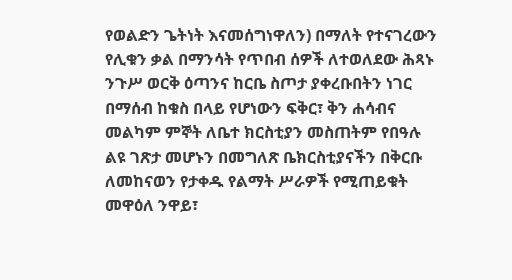የወልድን ጌትነት እናመሰግነዋለን) በማለት የተናገረውን የሊቁን ቃል በማንሳት የጥበብ ሰዎች ለተወለደው ሕጻኑ ንጉሥ ወርቅ ዕጣንና ከርቤ ስጦታ ያቀረቡበትን ነገር በማሰብ ከቁስ በላይ የሆነውን ፍቅር፣ ቅን ሐሳብና መልካም ምኞት ለቤተ ክርስቲያን መስጠትም የበዓሉ ልዩ ገጽታ መሆኑን በመግለጽ ቤክርስቲያናችን በቅርቡ ለመከናወን የታቀዱ የልማት ሥራዎች የሚጠይቁት መዋዕለ ንዋይ፣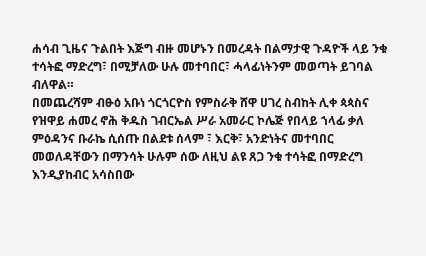ሐሳብ ጊዜና ጉልበት እጅግ ብዙ መሆኑን በመረዳት በልማታዊ ጉዳዮች ላይ ንቁ ተሳትፎ ማድረግ፣ በሚቻለው ሁሉ መተባበር፣ ሓላፊነትንም መወጣት ይገባል ብለዋል።
በመጨረሻም ብፁዕ አቡነ ጎርጎርዮስ የምስራቅ ሸዋ ሀገረ ስብከት ሊቀ ጳጳስና የዝዋይ ሐመረ ኖሕ ቅዱስ ገብርኤል ሥራ አመራር ኮሌጅ የበላይ ኀላፊ ቃለ ምዕዳንና ቡራኬ ሲሰጡ በልደቱ ሰላም ፣ እርቅ፣ አንድነትና መተባበር መወለዳቸውን በማንሳት ሁሉም ሰው ለዚህ ልዩ ጸጋ ንቁ ተሳትፎ በማድረግ እንዲያከብር አሳስበው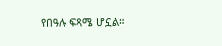የበዓሉ ፍጻሜ ሆኗል።